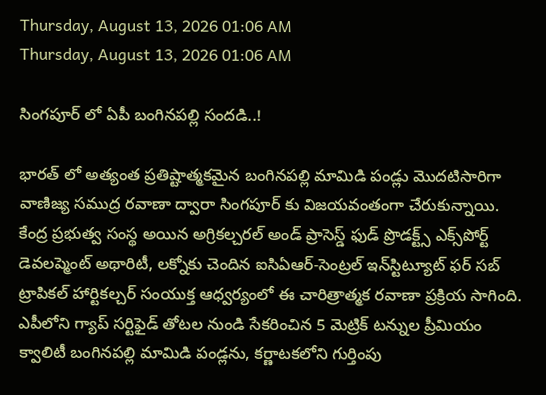Thursday, August 13, 2026 01:06 AM
Thursday, August 13, 2026 01:06 AM

సింగపూర్ లో ఏపీ బంగినపల్లి సందడి..!

భారత్ లో అత్యంత ప్రతిష్టాత్మకమైన బంగినపల్లి మామిడి పండ్లు మొదటిసారిగా వాణిజ్య సముద్ర రవాణా ద్వారా సింగపూర్‌ కు విజయవంతంగా చేరుకున్నాయి. కేంద్ర ప్రభుత్వ సంస్థ అయిన అగ్రికల్చరల్ అండ్ ప్రాసెస్డ్ ఫుడ్ ప్రొడక్ట్స్ ఎక్స్‌పోర్ట్ డెవలప్మెంట్ అథారిటీ, లక్నోకు చెందిన ఐసిఏఆర్-సెంట్రల్ ఇన్‌స్టిట్యూట్ ఫర్ సబ్‌ ట్రాపికల్ హార్టికల్చర్ సంయుక్త ఆధ్వర్యంలో ఈ చారిత్రాత్మక రవాణా ప్రక్రియ సాగింది. ఎపీలోని గ్యాప్ సర్టిఫైడ్ తోటల నుండి సేకరించిన 5 మెట్రిక్ టన్నుల ప్రీమియం క్వాలిటీ బంగినపల్లి మామిడి పండ్లను, కర్ణాటకలోని గుర్తింపు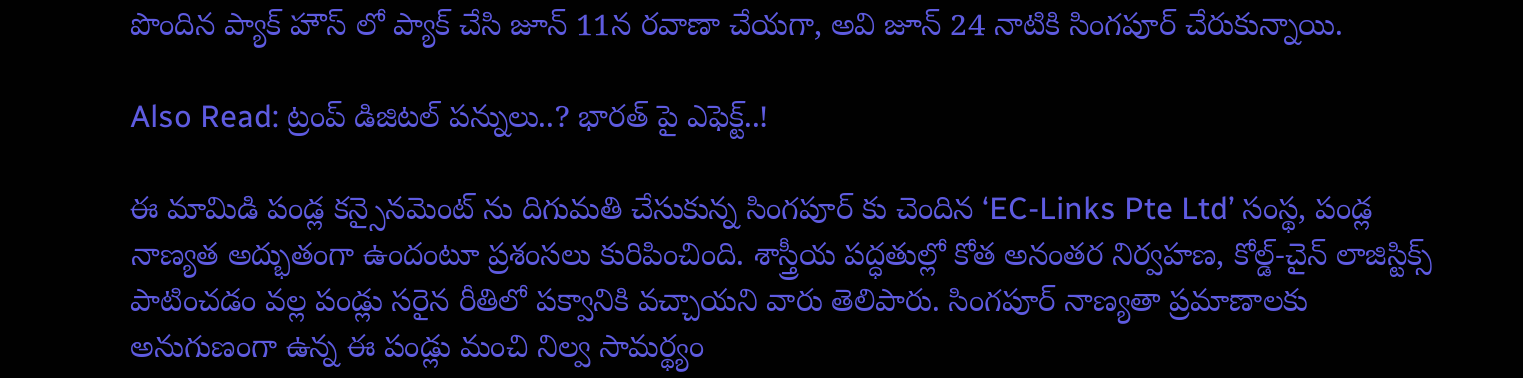పొందిన ప్యాక్‌ హౌస్‌ లో ప్యాక్ చేసి జూన్ 11న రవాణా చేయగా, అవి జూన్ 24 నాటికి సింగపూర్ చేరుకున్నాయి.

Also Read: ట్రంప్ డిజిటల్ పన్నులు..? భారత్ పై ఎఫెక్ట్..!

ఈ మామిడి పండ్ల కన్సైనమెంట్‌ ను దిగుమతి చేసుకున్న సింగపూర్‌ కు చెందిన ‘EC-Links Pte Ltd’ సంస్థ, పండ్ల నాణ్యత అద్భుతంగా ఉందంటూ ప్రశంసలు కురిపించింది. శాస్త్రీయ పద్ధతుల్లో కోత అనంతర నిర్వహణ, కోల్డ్-చైన్ లాజిస్టిక్స్ పాటించడం వల్ల పండ్లు సరైన రీతిలో పక్వానికి వచ్చాయని వారు తెలిపారు. సింగపూర్ నాణ్యతా ప్రమాణాలకు అనుగుణంగా ఉన్న ఈ పండ్లు మంచి నిల్వ సామర్థ్యం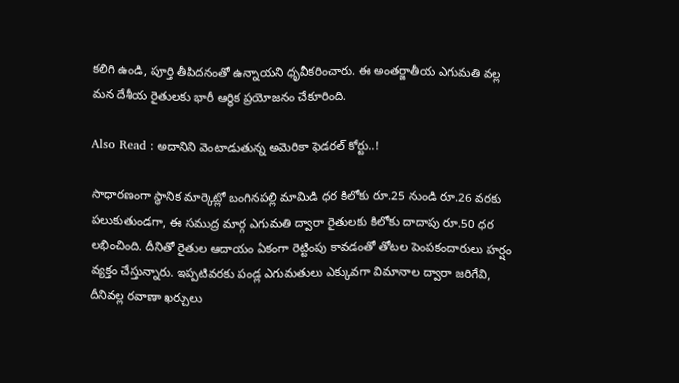కలిగి ఉండి, పూర్తి తీపిదనంతో ఉన్నాయని ధృవీకరించారు. ఈ అంతర్జాతీయ ఎగుమతి వల్ల మన దేశీయ రైతులకు భారీ ఆర్థిక ప్రయోజనం చేకూరింది.

Also Read : అదానిని వెంటాడుతున్న అమెరికా ఫెడరల్ కోర్టు..!

సాధారణంగా స్థానిక మార్కెట్లో బంగినపల్లి మామిడి ధర కిలోకు రూ.25 నుండి రూ.26 వరకు పలుకుతుండగా, ఈ సముద్ర మార్గ ఎగుమతి ద్వారా రైతులకు కిలోకు దాదాపు రూ.50 ధర లభించింది. దీనితో రైతుల ఆదాయం ఏకంగా రెట్టింపు కావడంతో తోటల పెంపకందారులు హర్షం వ్యక్తం చేస్తున్నారు. ఇప్పటివరకు పండ్ల ఎగుమతులు ఎక్కువగా విమానాల ద్వారా జరిగేవి, దీనివల్ల రవాణా ఖర్చులు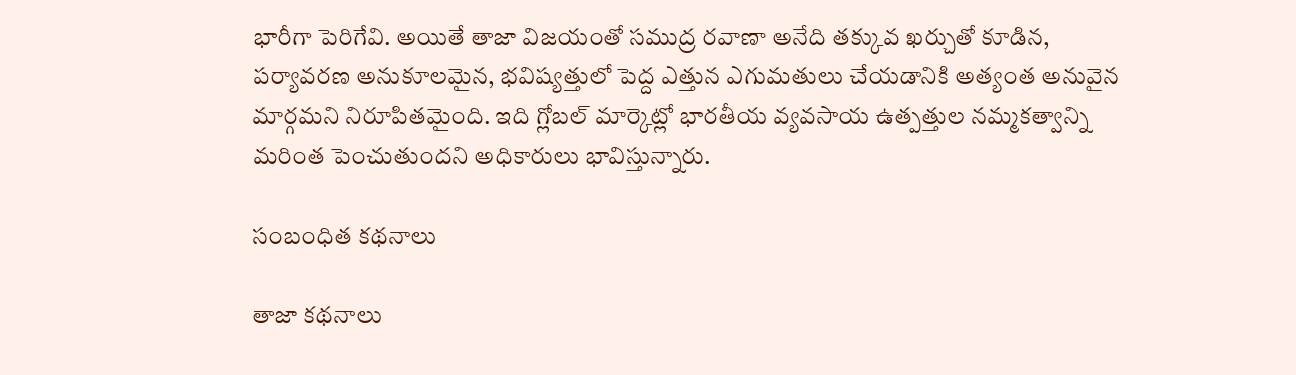భారీగా పెరిగేవి. అయితే తాజా విజయంతో సముద్ర రవాణా అనేది తక్కువ ఖర్చుతో కూడిన, పర్యావరణ అనుకూలమైన, భవిష్యత్తులో పెద్ద ఎత్తున ఎగుమతులు చేయడానికి అత్యంత అనువైన మార్గమని నిరూపితమైంది. ఇది గ్లోబల్ మార్కెట్లో భారతీయ వ్యవసాయ ఉత్పత్తుల నమ్మకత్వాన్ని మరింత పెంచుతుందని అధికారులు భావిస్తున్నారు.

సంబంధిత కథనాలు

తాజా కథనాలు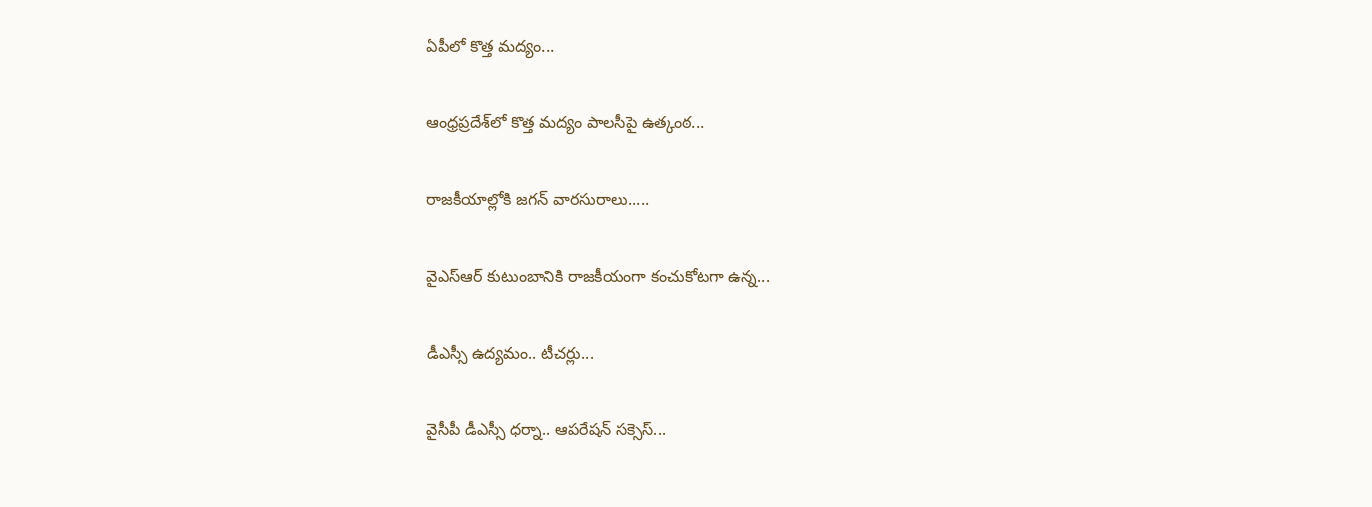ఏపీలో కొత్త మద్యం...

ఆంధ్రప్రదేశ్‌లో కొత్త మద్యం పాలసీపై ఉత్కంఠ...

రాజకీయాల్లోకి జగన్ వారసురాలు.....

వైఎస్ఆర్ కుటుంబానికి రాజకీయంగా కంచుకోటగా ఉన్న...

డీఎస్సీ ఉద్యమం.. టీచర్లు...

వైసీపీ డీఎస్సీ ధర్నా.. ఆపరేషన్‌ సక్సెస్...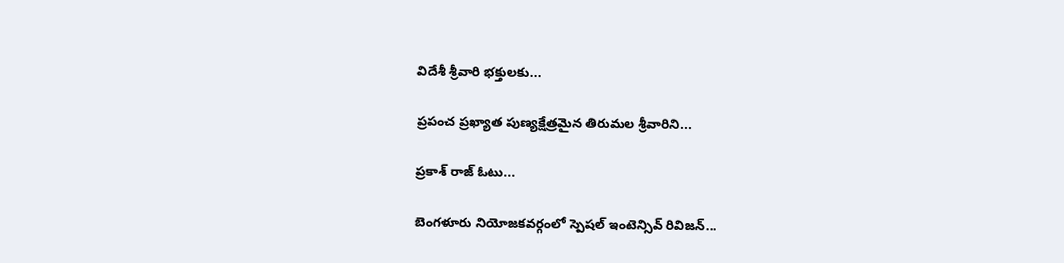విదేశీ శ్రీవారి భక్తులకు...

ప్రపంచ ప్రఖ్యాత పుణ్యక్షేత్రమైన తిరుమల శ్రీవారిని...

ప్రకాశ్ రాజ్ ఓటు...

బెంగళూరు నియోజకవర్గంలో స్పెషల్ ఇంటెన్సివ్ రివిజన్...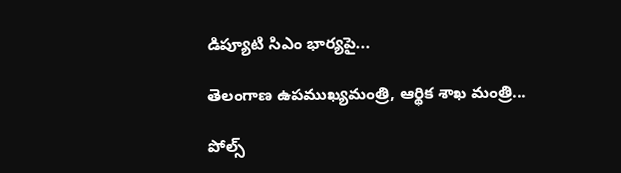డిప్యూటి సిఎం భార్యపై...

తెలంగాణ ఉపముఖ్యమంత్రి, ఆర్థిక శాఖ మంత్రి...

పోల్స్